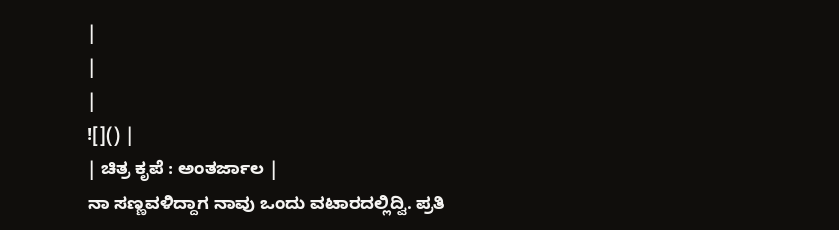|
|
|
![]() |
| ಚಿತ್ರ ಕೃಪೆ : ಅಂತರ್ಜಾಲ |
ನಾ ಸಣ್ಣವಳಿದ್ದಾಗ ನಾವು ಒಂದು ವಟಾರದಲ್ಲಿದ್ವಿ. ಪ್ರತಿ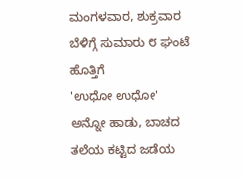ಮಂಗಳವಾರ, ಶುಕ್ರವಾರ ಬೆಳಿಗ್ಗೆ ಸುಮಾರು ೮ ಘಂಟೆ ಹೊತ್ತಿಗೆ
'ಉಧೋ ಉಧೋ' ಅನ್ನೋ ಹಾಡು, ಬಾಚದ ತಲೆಯ ಕಟ್ಟಿದ ಜಡೆಯ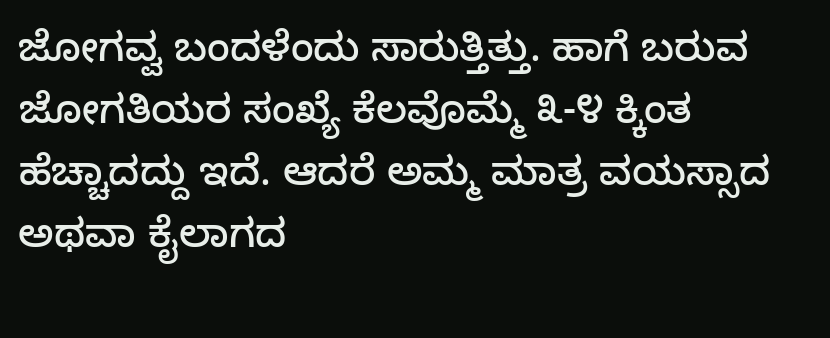ಜೋಗವ್ವ ಬಂದಳೆಂದು ಸಾರುತ್ತಿತ್ತು. ಹಾಗೆ ಬರುವ ಜೋಗತಿಯರ ಸಂಖ್ಯೆ ಕೆಲವೊಮ್ಮೆ ೩-೪ ಕ್ಕಿಂತ ಹೆಚ್ಚಾದದ್ದು ಇದೆ. ಆದರೆ ಅಮ್ಮ ಮಾತ್ರ ವಯಸ್ಸಾದ ಅಥವಾ ಕೈಲಾಗದ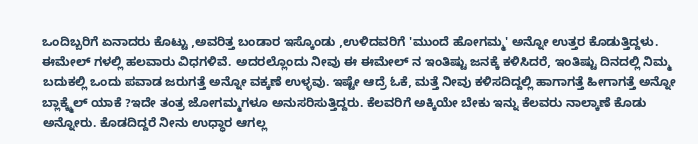ಒಂದಿಬ್ಬರಿಗೆ ಏನಾದರು ಕೊಟ್ಟು ,ಅವರಿತ್ತ ಬಂಡಾರ ಇಸ್ಕೊಂಡು ,ಉಳಿದವರಿಗೆ 'ಮುಂದೆ ಹೋಗಮ್ಮ' ಅನ್ನೋ ಉತ್ತರ ಕೊಡುತ್ತಿದ್ದಳು.
ಈಮೇಲ್ ಗಳಲ್ಲಿ ಹಲವಾರು ವಿಧಗಳಿವೆ. ಅದರಲ್ಲೊಂದು ನೀವು ಈ ಈಮೇಲ್ ನ ಇಂತಿಷ್ಟು ಜನಕ್ಕೆ ಕಳಿಸಿದರೆ, ಇಂತಿಷ್ಟು ದಿನದಲ್ಲಿ ನಿಮ್ಮ ಬದುಕಲ್ಲಿ ಒಂದು ಪವಾಡ ಜರುಗತ್ತೆ ಅನ್ನೋ ವಕ್ಕಣೆ ಉಳ್ಳವು. ಇಷ್ಟೇ ಆದ್ರೆ ಓಕೆ, ಮತ್ತೆ ನೀವು ಕಳಿಸದಿದ್ದಲ್ಲಿ ಹಾಗಾಗತ್ತೆ ಹೀಗಾಗತ್ತೆ ಅನ್ನೋ ಬ್ಲಾಕ್ಕ್ಮೆಲ್ ಯಾಕೆ ?ಇದೇ ತಂತ್ರ ಜೋಗಮ್ಮಗಳೂ ಅನುಸರಿಸುತ್ತಿದ್ದರು. ಕೆಲವರಿಗೆ ಅಕ್ಕಿಯೇ ಬೇಕು ಇನ್ನು ಕೆಲವರು ನಾಲ್ಕಾಣೆ ಕೊಡು ಅನ್ನೋರು. ಕೊಡದಿದ್ದರೆ ನೀನು ಉಧ್ಧಾರ ಆಗಲ್ಲ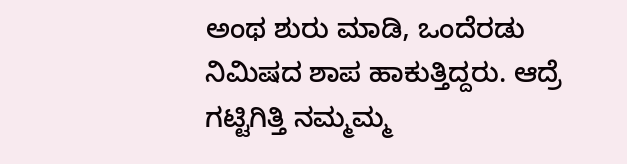ಅಂಥ ಶುರು ಮಾಡಿ, ಒಂದೆರಡು ನಿಮಿಷದ ಶಾಪ ಹಾಕುತ್ತಿದ್ದರು. ಆದ್ರೆ ಗಟ್ಟಿಗಿತ್ತಿ ನಮ್ಮಮ್ಮ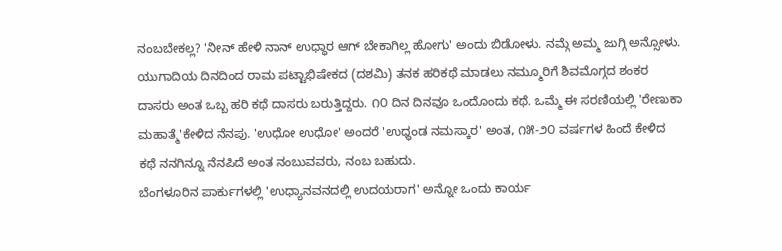ನಂಬಬೇಕಲ್ಲ? 'ನೀನ್ ಹೇಳಿ ನಾನ್ ಉಧ್ಧಾರ ಆಗ್ ಬೇಕಾಗಿಲ್ಲ ಹೋಗು' ಅಂದು ಬಿಡೋಳು. ನಮ್ಗೆ ಅಮ್ಮ ಜುಗ್ಗಿ ಅನ್ಸೋಳು.
ಯುಗಾದಿಯ ದಿನದಿಂದ ರಾಮ ಪಟ್ಟಾಭಿಷೇಕದ (ದಶಮಿ) ತನಕ ಹರಿಕಥೆ ಮಾಡಲು ನಮ್ಮೂರಿಗೆ ಶಿವಮೊಗ್ಗದ ಶಂಕರ ದಾಸರು ಅಂತ ಒಬ್ಬ ಹರಿ ಕಥೆ ದಾಸರು ಬರುತ್ತಿದ್ದರು. ೧೦ ದಿನ ದಿನವೂ ಒಂದೊಂದು ಕಥೆ. ಒಮ್ಮೆ ಈ ಸರಣಿಯಲ್ಲಿ 'ರೇಣುಕಾ ಮಹಾತ್ಮೆ'ಕೇಳಿದ ನೆನಪು. 'ಉಧೋ ಉಧೋ' ಅಂದರೆ 'ಉಧ್ಧಂಡ ನಮಸ್ಕಾರ' ಅಂತ, ೧೫-೨೦ ವರ್ಷಗಳ ಹಿಂದೆ ಕೇಳಿದ ಕಥೆ ನನಗಿನ್ನೂ ನೆನಪಿದೆ ಅಂತ ನಂಬುವವರು, ನಂಬ ಬಹುದು.
ಬೆಂಗಳೂರಿನ ಪಾರ್ಕುಗಳಲ್ಲಿ 'ಉಧ್ಯಾನವನದಲ್ಲಿ ಉದಯರಾಗ' ಅನ್ನೋ ಒಂದು ಕಾರ್ಯ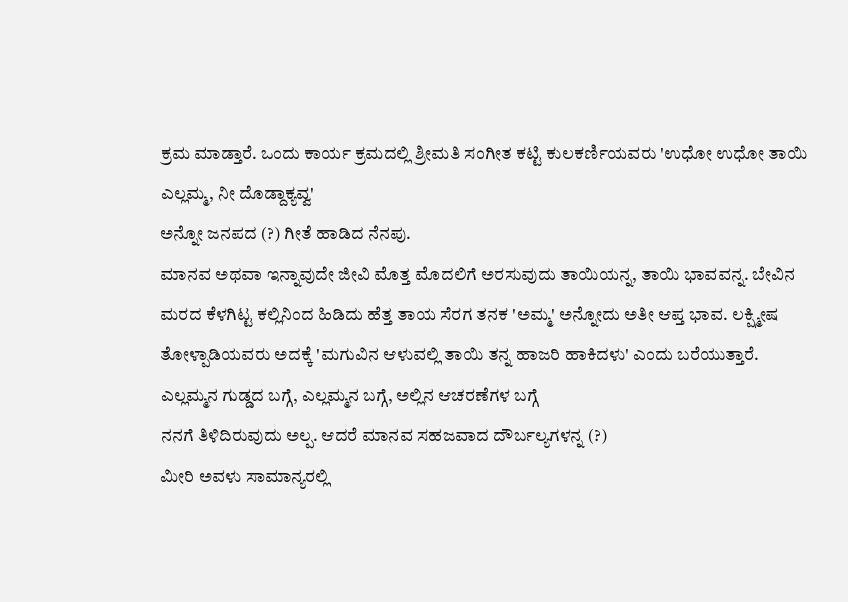ಕ್ರಮ ಮಾಡ್ತಾರೆ. ಒಂದು ಕಾರ್ಯ ಕ್ರಮದಲ್ಲಿ ಶ್ರೀಮತಿ ಸಂಗೀತ ಕಟ್ಟಿ ಕುಲಕರ್ಣಿಯವರು 'ಉಧೋ ಉಧೋ ತಾಯಿ ಎಲ್ಲಮ್ಮ, ನೀ ದೊಡ್ದಾಕ್ಯವ್ವ'
ಅನ್ನೋ ಜನಪದ (?) ಗೀತೆ ಹಾಡಿದ ನೆನಪು.
ಮಾನವ ಅಥವಾ ಇನ್ನಾವುದೇ ಜೀವಿ ಮೊತ್ತ ಮೊದಲಿಗೆ ಅರಸುವುದು ತಾಯಿಯನ್ನ, ತಾಯಿ ಭಾವವನ್ನ. ಬೇವಿನ ಮರದ ಕೆಳಗಿಟ್ಟ ಕಲ್ಲಿನಿಂದ ಹಿಡಿದು ಹೆತ್ತ ತಾಯ ಸೆರಗ ತನಕ 'ಅಮ್ಮ' ಅನ್ನೋದು ಅತೀ ಆಪ್ತ ಭಾವ. ಲಕ್ಷ್ಮೀಷ ತೋಳ್ಪಾಡಿಯವರು ಅದಕ್ಕೆ 'ಮಗುವಿನ ಆಳುವಲ್ಲಿ ತಾಯಿ ತನ್ನ ಹಾಜರಿ ಹಾಕಿದಳು' ಎಂದು ಬರೆಯುತ್ತಾರೆ.
ಎಲ್ಲಮ್ಮನ ಗುಡ್ಡದ ಬಗ್ಗೆ, ಎಲ್ಲಮ್ಮನ ಬಗ್ಗೆ, ಅಲ್ಲಿನ ಆಚರಣೆಗಳ ಬಗ್ಗೆ
ನನಗೆ ತಿಳಿದಿರುವುದು ಅಲ್ಪ. ಆದರೆ ಮಾನವ ಸಹಜವಾದ ದೌರ್ಬಲ್ಯಗಳನ್ನ (?)
ಮೀರಿ ಅವಳು ಸಾಮಾನ್ಯರಲ್ಲಿ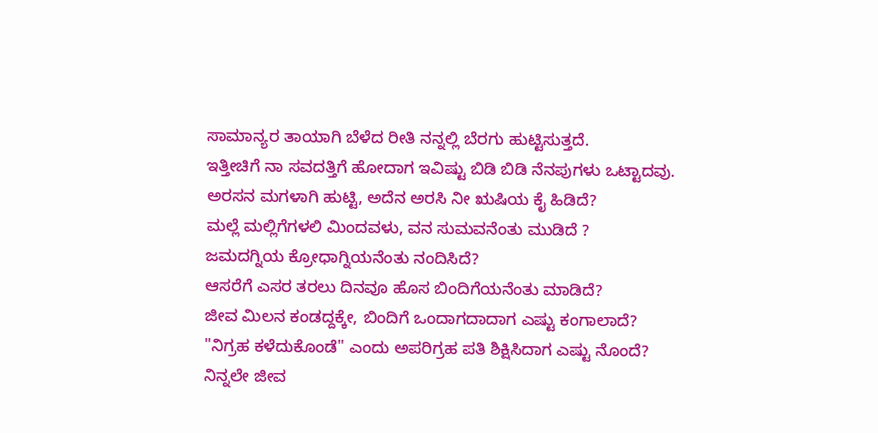ಸಾಮಾನ್ಯರ ತಾಯಾಗಿ ಬೆಳೆದ ರೀತಿ ನನ್ನಲ್ಲಿ ಬೆರಗು ಹುಟ್ಟಿಸುತ್ತದೆ.
ಇತ್ತೀಚಿಗೆ ನಾ ಸವದತ್ತಿಗೆ ಹೋದಾಗ ಇವಿಷ್ಟು ಬಿಡಿ ಬಿಡಿ ನೆನಪುಗಳು ಒಟ್ಟಾದವು.
ಅರಸನ ಮಗಳಾಗಿ ಹುಟ್ಟಿ, ಅದೆನ ಅರಸಿ ನೀ ಋಷಿಯ ಕೈ ಹಿಡಿದೆ?
ಮಲ್ಲೆ ಮಲ್ಲಿಗೆಗಳಲಿ ಮಿಂದವಳು, ವನ ಸುಮವನೆಂತು ಮುಡಿದೆ ?
ಜಮದಗ್ನಿಯ ಕ್ರೋಧಾಗ್ನಿಯನೆಂತು ನಂದಿಸಿದೆ?
ಆಸರೆಗೆ ಎಸರ ತರಲು ದಿನವೂ ಹೊಸ ಬಿಂದಿಗೆಯನೆಂತು ಮಾಡಿದೆ?
ಜೀವ ಮಿಲನ ಕಂಡದ್ದಕ್ಕೇ, ಬಿಂದಿಗೆ ಒಂದಾಗದಾದಾಗ ಎಷ್ಟು ಕಂಗಾಲಾದೆ?
"ನಿಗ್ರಹ ಕಳೆದುಕೊಂಡೆ" ಎಂದು ಅಪರಿಗ್ರಹ ಪತಿ ಶಿಕ್ಷಿಸಿದಾಗ ಎಷ್ಟು ನೊಂದೆ?
ನಿನ್ನಲೇ ಜೀವ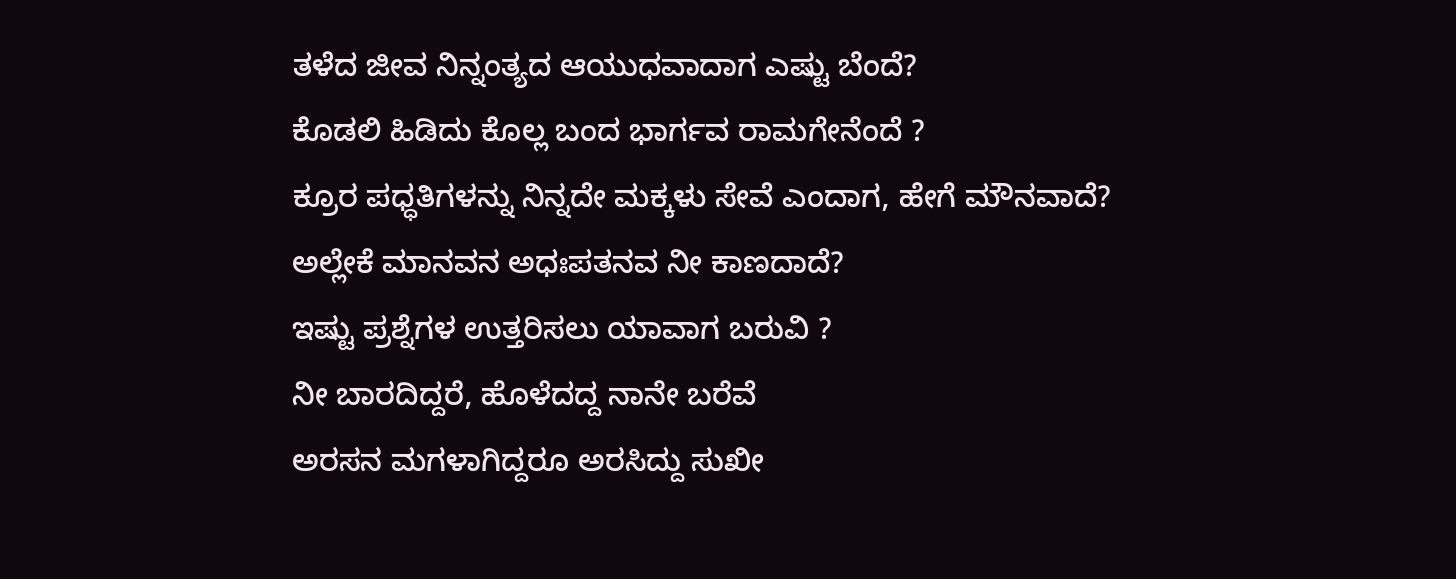ತಳೆದ ಜೀವ ನಿನ್ನಂತ್ಯದ ಆಯುಧವಾದಾಗ ಎಷ್ಟು ಬೆಂದೆ?
ಕೊಡಲಿ ಹಿಡಿದು ಕೊಲ್ಲ ಬಂದ ಭಾರ್ಗವ ರಾಮಗೇನೆಂದೆ ?
ಕ್ರೂರ ಪಧ್ಧತಿಗಳನ್ನು ನಿನ್ನದೇ ಮಕ್ಕಳು ಸೇವೆ ಎಂದಾಗ, ಹೇಗೆ ಮೌನವಾದೆ?
ಅಲ್ಲೇಕೆ ಮಾನವನ ಅಧಃಪತನವ ನೀ ಕಾಣದಾದೆ?
ಇಷ್ಟು ಪ್ರಶ್ನೆಗಳ ಉತ್ತರಿಸಲು ಯಾವಾಗ ಬರುವಿ ?
ನೀ ಬಾರದಿದ್ದರೆ, ಹೊಳೆದದ್ದ ನಾನೇ ಬರೆವೆ
ಅರಸನ ಮಗಳಾಗಿದ್ದರೂ ಅರಸಿದ್ದು ಸುಖೀ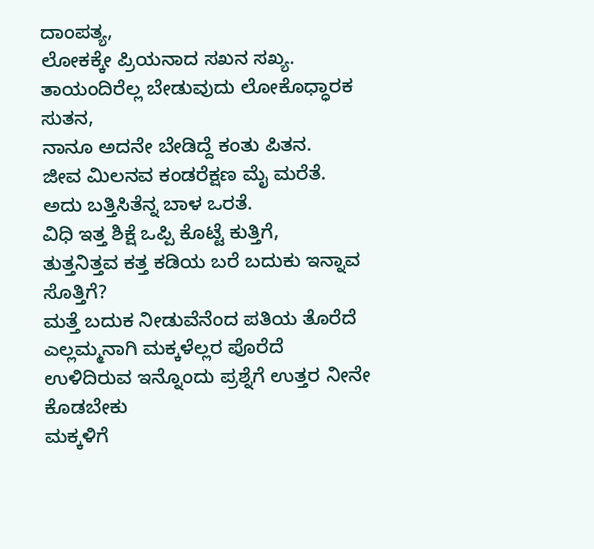ದಾಂಪತ್ಯ,
ಲೋಕಕ್ಕೇ ಪ್ರಿಯನಾದ ಸಖನ ಸಖ್ಯ.
ತಾಯಂದಿರೆಲ್ಲ ಬೇಡುವುದು ಲೋಕೊಧ್ಧಾರಕ ಸುತನ,
ನಾನೂ ಅದನೇ ಬೇಡಿದ್ದೆ ಕಂತು ಪಿತನ.
ಜೀವ ಮಿಲನವ ಕಂಡರೆಕ್ಷಣ ಮೈ ಮರೆತೆ.
ಅದು ಬತ್ತಿಸಿತೆನ್ನ ಬಾಳ ಒರತೆ.
ವಿಧಿ ಇತ್ತ ಶಿಕ್ಷೆ ಒಪ್ಪಿ ಕೊಟ್ಟೆ ಕುತ್ತಿಗೆ,
ತುತ್ತನಿತ್ತವ ಕತ್ತ ಕಡಿಯ ಬರೆ ಬದುಕು ಇನ್ನಾವ ಸೊತ್ತಿಗೆ?
ಮತ್ತೆ ಬದುಕ ನೀಡುವೆನೆಂದ ಪತಿಯ ತೊರೆದೆ
ಎಲ್ಲಮ್ಮನಾಗಿ ಮಕ್ಕಳೆಲ್ಲರ ಪೊರೆದೆ
ಉಳಿದಿರುವ ಇನ್ನೊಂದು ಪ್ರಶ್ನೆಗೆ ಉತ್ತರ ನೀನೇ ಕೊಡಬೇಕು
ಮಕ್ಕಳಿಗೆ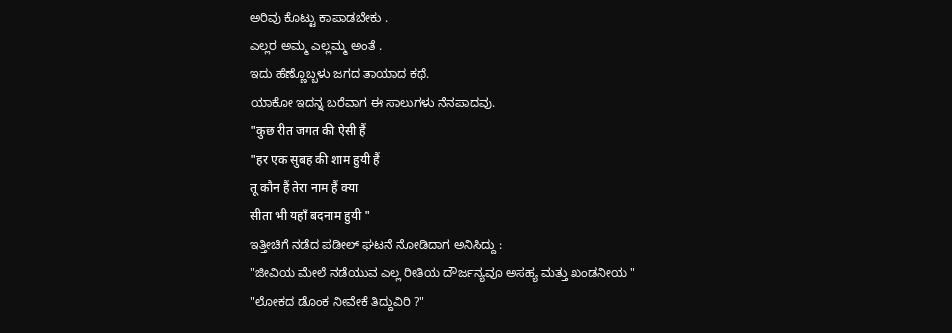ಅರಿವು ಕೊಟ್ಟು ಕಾಪಾಡಬೇಕು .
ಎಲ್ಲರ ಅಮ್ಮ ಎಲ್ಲಮ್ಮ ಅಂತೆ .
ಇದು ಹೆಣ್ಣೊಬ್ಬಳು ಜಗದ ತಾಯಾದ ಕಥೆ.
ಯಾಕೋ ಇದನ್ನ ಬರೆವಾಗ ಈ ಸಾಲುಗಳು ನೆನಪಾದವು.
"कुछ रीत जगत की ऐसी हैं
"हर एक सुबह की शाम हुयी हैं
तू कौन हैं तेरा नाम हैं क्या
सीता भी यहाँ बदनाम हुयी "
ಇತ್ತೀಚಿಗೆ ನಡೆದ ಪಡೀಲ್ ಘಟನೆ ನೋಡಿದಾಗ ಅನಿಸಿದ್ದು :
"ಜೀವಿಯ ಮೇಲೆ ನಡೆಯುವ ಎಲ್ಲ ರೀತಿಯ ದೌರ್ಜನ್ಯವೂ ಅಸಹ್ಯ ಮತ್ತು ಖಂಡನೀಯ "
"ಲೋಕದ ಡೊಂಕ ನೀವೇಕೆ ತಿದ್ದುವಿರಿ ?"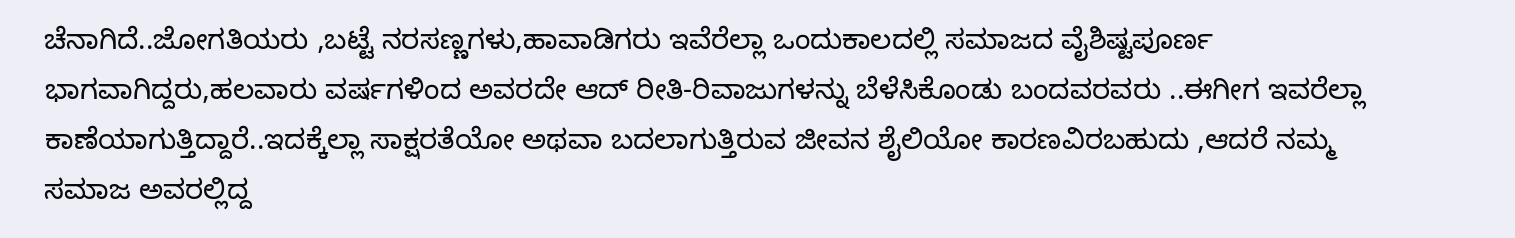ಚೆನಾಗಿದೆ..ಜೋಗತಿಯರು ,ಬಟ್ಟೆ ನರಸಣ್ಣಗಳು,ಹಾವಾಡಿಗರು ಇವೆರೆಲ್ಲಾ ಒಂದುಕಾಲದಲ್ಲಿ ಸಮಾಜದ ವೈಶಿಷ್ಟಪೂರ್ಣ ಭಾಗವಾಗಿದ್ದರು,ಹಲವಾರು ವರ್ಷಗಳಿಂದ ಅವರದೇ ಆದ್ ರೀತಿ-ರಿವಾಜುಗಳನ್ನು ಬೆಳೆಸಿಕೊಂಡು ಬಂದವರವರು ..ಈಗೀಗ ಇವರೆಲ್ಲಾ ಕಾಣೆಯಾಗುತ್ತಿದ್ದಾರೆ..ಇದಕ್ಕೆಲ್ಲಾ ಸಾಕ್ಷರತೆಯೋ ಅಥವಾ ಬದಲಾಗುತ್ತಿರುವ ಜೀವನ ಶೈಲಿಯೋ ಕಾರಣವಿರಬಹುದು ,ಆದರೆ ನಮ್ಮ ಸಮಾಜ ಅವರಲ್ಲಿದ್ದ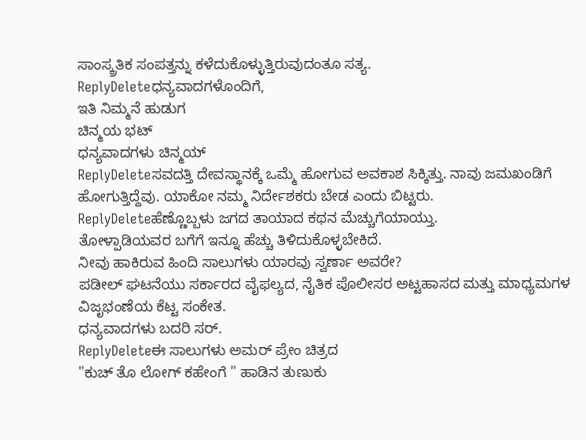ಸಾಂಸ್ಕ್ರತಿಕ ಸಂಪತ್ತನ್ನು ಕಳೆದುಕೊಳ್ಳುತ್ತಿರುವುದಂತೂ ಸತ್ಯ.
ReplyDeleteಧನ್ಯವಾದಗಳೊಂದಿಗೆ,
ಇತಿ ನಿಮ್ಮನೆ ಹುಡುಗ
ಚಿನ್ಮಯ ಭಟ್
ಧನ್ಯವಾದಗಳು ಚಿನ್ಮಯ್
ReplyDeleteಸವದತ್ತಿ ದೇವಸ್ಥಾನಕ್ಕೆ ಒಮ್ಮೆ ಹೋಗುವ ಅವಕಾಶ ಸಿಕ್ಕಿತ್ತು. ನಾವು ಜಮಖಂಡಿಗೆ ಹೋಗುತ್ತಿದ್ದೆವು. ಯಾಕೋ ನಮ್ಮ ನಿರ್ದೇಶಕರು ಬೇಡ ಎಂದು ಬಿಟ್ಟರು.
ReplyDeleteಹೆಣ್ಣೊಬ್ಬಳು ಜಗದ ತಾಯಾದ ಕಥನ ಮೆಚ್ಚುಗೆಯಾಯ್ತು.
ತೋಳ್ಪಾಡಿಯವರ ಬಗೆಗೆ ಇನ್ನೂ ಹೆಚ್ಚು ತಿಳಿದುಕೊಳ್ಳಬೇಕಿದೆ.
ನೀವು ಹಾಕಿರುವ ಹಿಂದಿ ಸಾಲುಗಳು ಯಾರವು ಸ್ವರ್ಣಾ ಅವರೇ?
ಪಡೀಲ್ ಘಟನೆಯು ಸರ್ಕಾರದ ವೈಫಲ್ಯದ, ನೈತಿಕ ಪೊಲೀಸರ ಅಟ್ಟಹಾಸದ ಮತ್ತು ಮಾಧ್ಯಮಗಳ ವಿಜೃಭಂಣೆಯ ಕೆಟ್ಟ ಸಂಕೇತ.
ಧನ್ಯವಾದಗಳು ಬದರಿ ಸರ್.
ReplyDeleteಈ ಸಾಲುಗಳು ಅಮರ್ ಪ್ರೇಂ ಚಿತ್ರದ
"ಕುಚ್ ತೊ ಲೋಗ್ ಕಹೇಂಗೆ " ಹಾಡಿನ ತುಣುಕು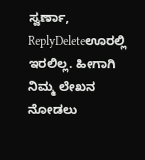ಸ್ವರ್ಣಾ,
ReplyDeleteಊರಲ್ಲಿ ಇರಲಿಲ್ಲ. ಹೀಗಾಗಿ ನಿಮ್ಮ ಲೇಖನ ನೋಡಲು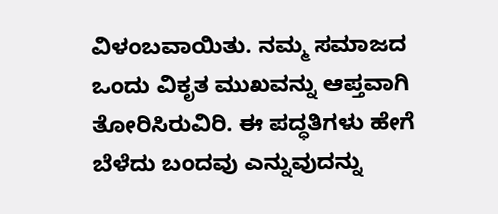ವಿಳಂಬವಾಯಿತು. ನಮ್ಮ ಸಮಾಜದ ಒಂದು ವಿಕೃತ ಮುಖವನ್ನು ಆಪ್ತವಾಗಿ ತೋರಿಸಿರುವಿರಿ. ಈ ಪದ್ಧತಿಗಳು ಹೇಗೆ ಬೆಳೆದು ಬಂದವು ಎನ್ನುವುದನ್ನು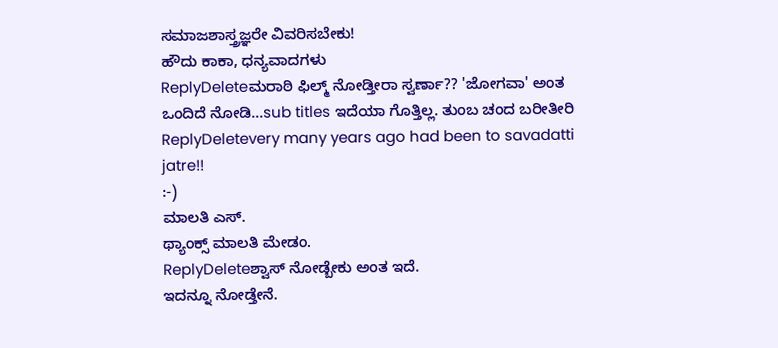ಸಮಾಜಶಾಸ್ತ್ರಜ್ಞರೇ ವಿವರಿಸಬೇಕು!
ಹೌದು ಕಾಕಾ, ಧನ್ಯವಾದಗಳು
ReplyDeleteಮರಾಠಿ ಫಿಲ್ಮ್ ನೋಡ್ತೀರಾ ಸ್ವರ್ಣಾ?? 'ಜೋಗವಾ' ಅಂತ ಒಂದಿದೆ ನೋಡಿ...sub titles ಇದೆಯಾ ಗೊತ್ತಿಲ್ಲ. ತುಂಬ ಚಂದ ಬರೀತೀರಿ
ReplyDeletevery many years ago had been to savadatti jatre!!
:-)
ಮಾಲತಿ ಎಸ್.
ಥ್ಯಾಂಕ್ಸ್ ಮಾಲತಿ ಮೇಡಂ.
ReplyDeleteಶ್ವಾಸ್ ನೋಡ್ಬೇಕು ಅಂತ ಇದೆ.
ಇದನ್ನೂ ನೋಡ್ತೇನೆ.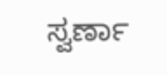ಸ್ವರ್ಣಾ